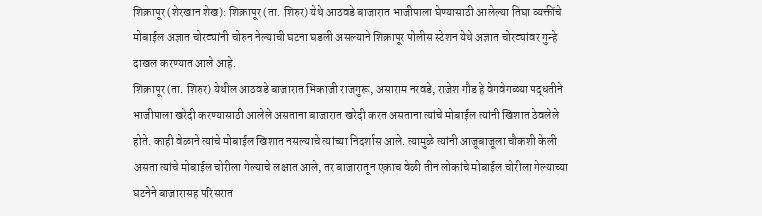शिक्रापूर (शेरखान शेख): शिक्रापूर (ता. शिरुर) येथे आठवडे बाजारात भाजीपाला घेण्यासाठी आलेल्या तिघा व्यक्तींचे मोबाईल अज्ञात चोरट्यांनी चोरुन नेल्याची घटना घडली असल्याने शिक्रापूर पोलीस स्टेशन येथे अज्ञात चोरट्यांवर गुन्हे दाखल करण्यात आले आहे.
शिक्रापूर (ता. शिरुर) येथील आठवडे बाजारात भिकाजी राजगुरू, असाराम नरवडे, राजेश गौड हे वेगवेगळ्या पद्धतीने भाजीपाला खरेदी करण्यासाठी आलेले असताना बाजारात खरेदी करत असताना त्यांचे मोबाईल त्यांनी खिशात ठेवलेले होते. काही वेळाने त्यांचे मोबाईल खिशात नसल्याचे त्यांच्या निदर्शास आले. त्यामुळे त्यांनी आजूबाजूला चौकशी केली असता त्यांचे मोबाईल चोरीला गेल्याचे लक्षात आले, तर बाजारातून एकाच वेळी तीन लोकांचे मोबाईल चोरीला गेल्याच्या घटनेने बाजारासह परिसरात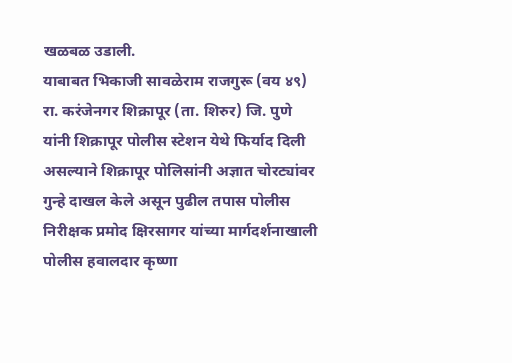खळबळ उडाली.
याबाबत भिकाजी सावळेराम राजगुरू (वय ४९) रा. करंजेनगर शिक्रापूर (ता. शिरुर) जि. पुणे यांनी शिक्रापूर पोलीस स्टेशन येथे फिर्याद दिली असल्याने शिक्रापूर पोलिसांनी अज्ञात चोरट्यांवर गुन्हे दाखल केले असून पुढील तपास पोलीस निरीक्षक प्रमोद क्षिरसागर यांच्या मार्गदर्शनाखाली पोलीस हवालदार कृष्णा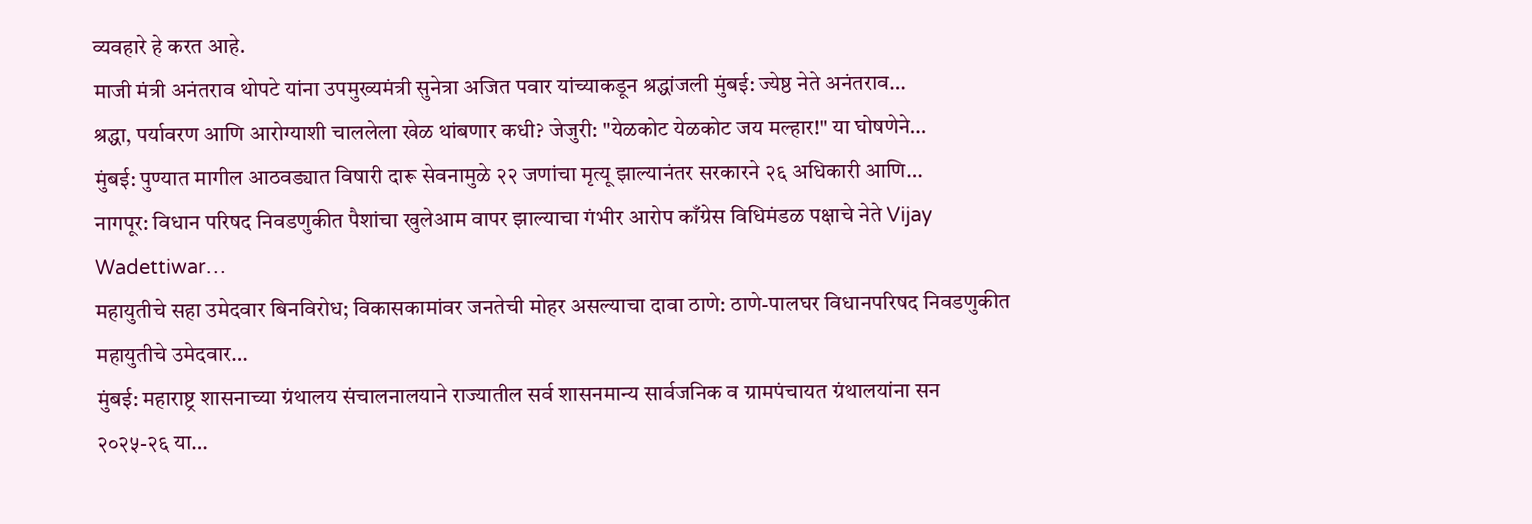व्यवहारे हे करत आहे.
माजी मंत्री अनंतराव थोपटे यांना उपमुख्यमंत्री सुनेत्रा अजित पवार यांच्याकडून श्रद्धांजली मुंबई: ज्येष्ठ नेते अनंतराव…
श्रद्धा, पर्यावरण आणि आरोग्याशी चाललेला खेळ थांबणार कधी? जेजुरी: "येळकोट येळकोट जय मल्हार!" या घोषणेने…
मुंबई: पुण्यात मागील आठवड्यात विषारी दारू सेवनामुळे २२ जणांचा मृत्यू झाल्यानंतर सरकारने २६ अधिकारी आणि…
नागपूर: विधान परिषद निवडणुकीत पैशांचा खुलेआम वापर झाल्याचा गंभीर आरोप काँग्रेस विधिमंडळ पक्षाचे नेते Vijay Wadettiwar…
महायुतीचे सहा उमेदवार बिनविरोध; विकासकामांवर जनतेची मोहर असल्याचा दावा ठाणे: ठाणे-पालघर विधानपरिषद निवडणुकीत महायुतीचे उमेदवार…
मुंबई: महाराष्ट्र शासनाच्या ग्रंथालय संचालनालयाने राज्यातील सर्व शासनमान्य सार्वजनिक व ग्रामपंचायत ग्रंथालयांना सन २०२५-२६ या…